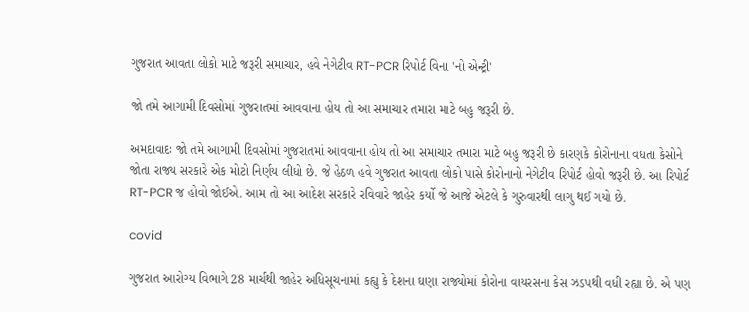ગુજરાત આવતા લોકો માટે જરૂરી સમાચાર, હવે નેગેટીવ RT-PCR રિપોર્ટ વિના 'નો એન્ટ્રી'

જો તમે આગામી દિવસોમાં ગુજરાતમાં આવવાના હોય તો આ સમાચાર તમારા માટે બહુ જરૂરી છે.

અમદાવાદઃ જો તમે આગામી દિવસોમાં ગુજરાતમાં આવવાના હોય તો આ સમાચાર તમારા માટે બહુ જરૂરી છે કારણકે કોરોનાના વધતા કેસોને જોતા રાજ્ય સરકારે એક મોટો નિર્ણય લીધો છે. જે હેઠળ હવે ગુજરાત આવતા લોકો પાસે કોરોનાનો નેગેટીવ રિપોર્ટ હોવો જરૂરી છે. આ રિપોર્ટ RT-PCR જ હોવો જોઈએ. આમ તો આ આદેશ સરકારે રવિવારે જાહેર કર્યો જે આજે એટલે કે ગુરુવારથી લાગુ થઈ ગયો છે.

covid

ગુજરાત આરોગ્ય વિભાગે 28 માર્ચથી જાહેર અધિસૂચનામાં કહ્યુ કે દેશના ઘણા રાજ્યોમાં કોરોના વાયરસના કેસ ઝડપથી વધી રહ્યા છે. એ પણ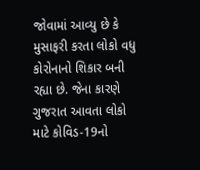જોવામાં આવ્યુ છે કે મુસાફરી કરતા લોકો વધુ કોરોનાનો શિકાર બની રહ્યા છે. જેના કારણે ગુજરાત આવતા લોકો માટે કોવિડ-19નો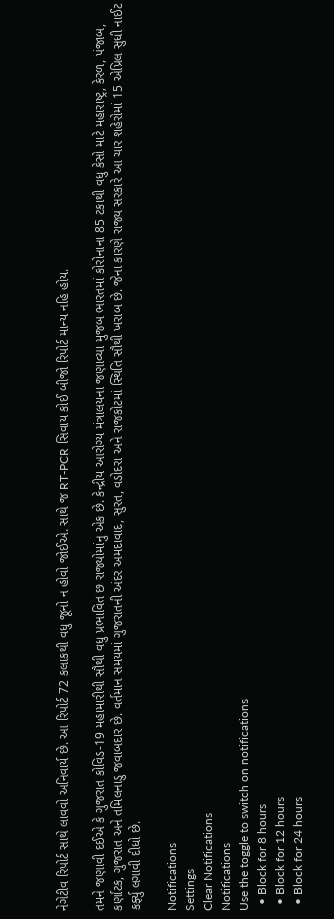નેગેટીવ રિપોર્ટ સાથે લાવવો અનિવાર્ય છે. આ રિપોર્ટ 72 કલાકથી વધુ જૂનો ન હોવો જોઈએ. સાથે જ RT-PCR સિવાય કોઈ બીજો રિપોર્ટ માન્ય નહિ હોય.

તમને જણાવી દઈએ કે ગુજરાત કોવિડ-19 મહામારીથી સૌથી વધુ પ્રભાવિત છ રાજ્યોમાંનુ એક છે. કેન્દ્રીય આરોગ્ય મંત્રાલયના જણાવ્યા મુજબ ભારતમાં કોરોનાના 85 ટકાથી વધુ કેસો માટે મહારાષ્ટ્ર, કેરળ, પંજાબ, કર્ણાટક, ગુજરાત અને તમિલનાડુ જવાબદાર છે. વર્તમાન સમયમાં ગુજરાતની અંદર અમદાવાદ, સુરત, વડોદરા અને રાજકોટમાં સ્થિતિ સૌથી ખરાબ છે. જેના કારણે રાજ્ય સરકારે આ ચાર શહેરોમાં 15 એપ્રિલ સુધી નાઈટ કર્ફ્યુ લગાવી દીધો છે.

Notifications
Settings
Clear Notifications
Notifications
Use the toggle to switch on notifications
  • Block for 8 hours
  • Block for 12 hours
  • Block for 24 hours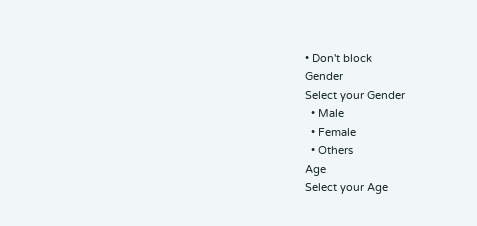• Don't block
Gender
Select your Gender
  • Male
  • Female
  • Others
Age
Select your Age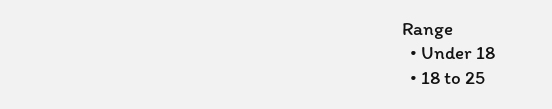Range
  • Under 18
  • 18 to 25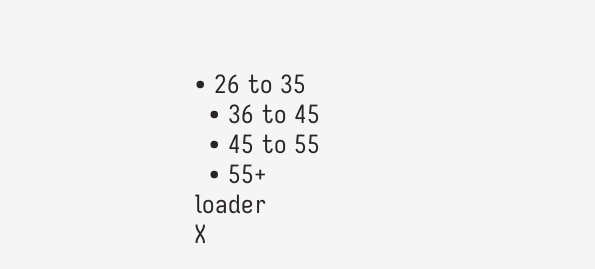• 26 to 35
  • 36 to 45
  • 45 to 55
  • 55+
loader
X